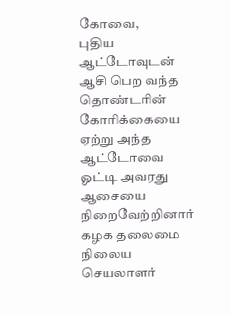கோவை,
புதிய ஆட்டோவுடன் ஆசி பெற வந்த தொண்டரின் கோரிக்கையை ஏற்று அந்த ஆட்டோவை ஓட்டி அவரது ஆசையை நிறைவேற்றினார் கழக தலைமை நிலைய செயலாளர்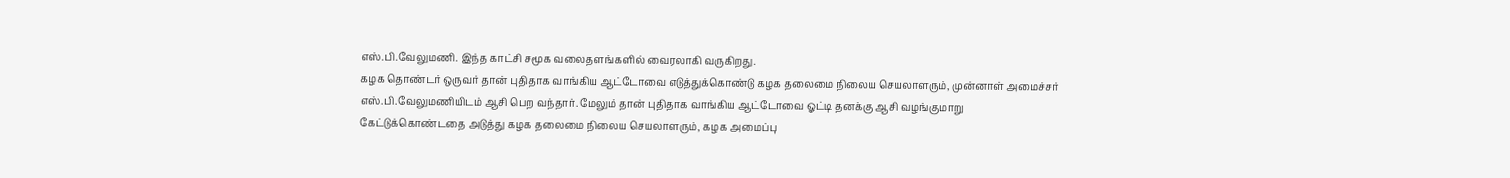எஸ்.பி.வேலுமணி. இந்த காட்சி சமூக வலைதளங்களில் வைரலாகி வருகிறது.
கழக தொண்டர் ஒருவர் தான் புதிதாக வாங்கிய ஆட்டோவை எடுத்துக்கொண்டு கழக தலைமை நிலைய செயலாளரும், முன்னாள் அமைச்சர் எஸ்.பி.வேலுமணியிடம் ஆசி பெற வந்தார். மேலும் தான் புதிதாக வாங்கிய ஆட்டோவை ஓட்டி தனக்கு ஆசி வழங்குமாறு கேட்டுக்கொண்டதை அடுத்து கழக தலைமை நிலைய செயலாளரும், கழக அமைப்பு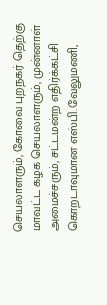செயலாளரும், கோவை புறநகர் தெற்கு மாவட்ட கழக செயலாளரும், முன்னாள் அமைச்சரும், சட்டமன்ற எதிர்க்கட்சி கொறடாவுமான எஸ்பி.வேலுமணி,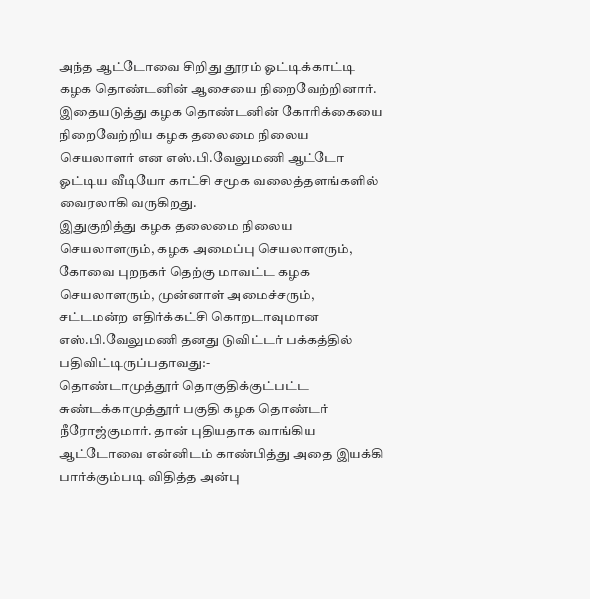அந்த ஆட்டோவை சிறிது தூரம் ஓட்டிக்காட்டி கழக தொண்டனின் ஆசையை நிறைவேற்றினார்.
இதையடுத்து கழக தொண்டனின் கோரிக்கையை நிறைவேற்றிய கழக தலைமை நிலைய செயலாளர் என எஸ்.பி.வேலுமணி ஆட்டோ ஓட்டிய வீடியோ காட்சி சமூக வலைத்தளங்களில் வைரலாகி வருகிறது.
இதுகுறித்து கழக தலைமை நிலைய செயலாளரும், கழக அமைப்பு செயலாளரும், கோவை புறநகர் தெற்கு மாவட்ட கழக செயலாளரும், முன்னாள் அமைச்சரும், சட்டமன்ற எதிர்க்கட்சி கொறடாவுமான எஸ்.பி.வேலுமணி தனது டுவிட்டர் பக்கத்தில் பதிவிட்டிருப்பதாவது:-
தொண்டாமுத்தூர் தொகுதிக்குட்பட்ட சுண்டக்காமுத்தூர் பகுதி கழக தொண்டர் நீரோஜ்குமார். தான் புதியதாக வாங்கிய ஆட்டோவை என்னிடம் காண்பித்து அதை இயக்கி பார்க்கும்படி விதித்த அன்பு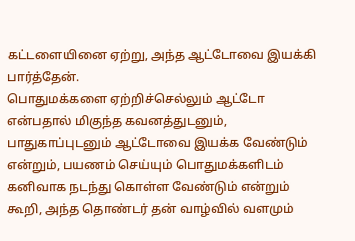கட்டளையினை ஏற்று, அந்த ஆட்டோவை இயக்கி பார்த்தேன்.
பொதுமக்களை ஏற்றிச்செல்லும் ஆட்டோ என்பதால் மிகுந்த கவனத்துடனும், பாதுகாப்புடனும் ஆட்டோவை இயக்க வேண்டும் என்றும், பயணம் செய்யும் பொதுமக்களிடம் கனிவாக நடந்து கொள்ள வேண்டும் என்றும் கூறி, அந்த தொண்டர் தன் வாழ்வில் வளமும்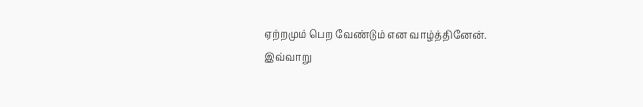ஏற்றமும் பெற வேண்டும் என வாழ்த்தினேன்.
இவ்வாறு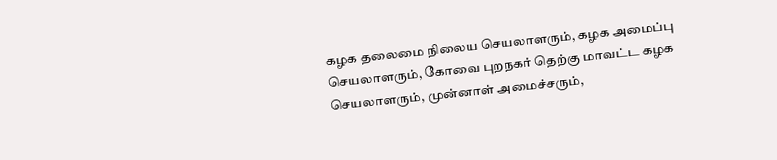கழக தலைமை நிலைய செயலாளரும், கழக அமைப்பு செயலாளரும், கோவை புறநகர் தெற்கு மாவட்ட கழக செயலாளரும், முன்னாள் அமைச்சரும்,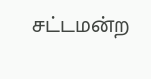சட்டமன்ற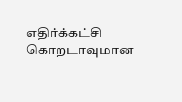எதிர்க்கட்சி கொறடாவுமான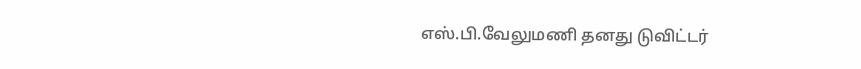எஸ்.பி.வேலுமணி தனது டுவிட்டர்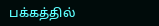பக்கத்தில்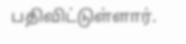பதிவிட்டுள்ளார்.